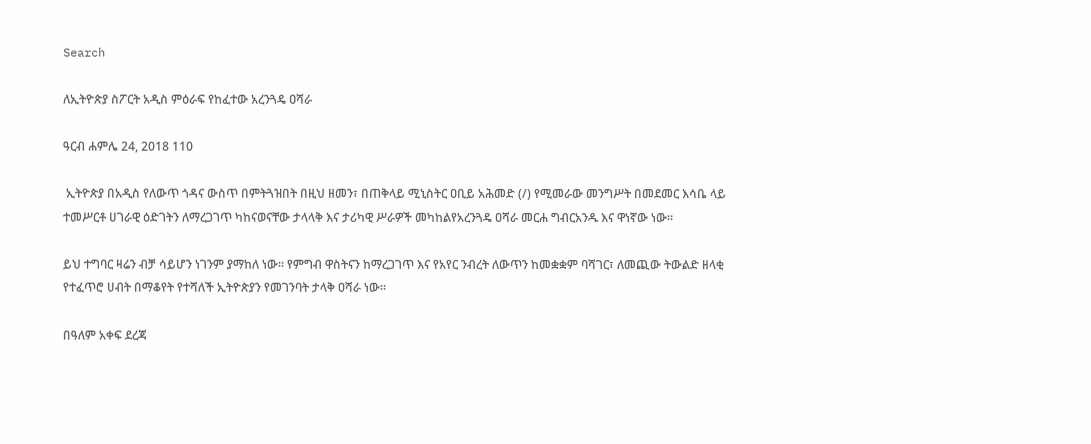Search

ለኢትዮጵያ ስፖርት አዲስ ምዕራፍ የከፈተው አረንጓዴ ዐሻራ

ዓርብ ሐምሌ 24, 2018 110

 ኢትዮጵያ በአዲስ የለውጥ ጎዳና ውስጥ በምትጓዝበት በዚህ ዘመን፣ በጠቅላይ ሚኒስትር ዐቢይ አሕመድ (/) የሚመራው መንግሥት በመደመር እሳቤ ላይ ተመሥርቶ ሀገራዊ ዕድገትን ለማረጋገጥ ካከናወናቸው ታላላቅ እና ታሪካዊ ሥራዎች መካከልየአረንጓዴ ዐሻራ መርሐ ግብርአንዱ እና ዋነኛው ነው።

ይህ ተግባር ዛሬን ብቻ ሳይሆን ነገንም ያማከለ ነው። የምግብ ዋስትናን ከማረጋገጥ እና የአየር ንብረት ለውጥን ከመቋቋም ባሻገር፣ ለመጪው ትውልድ ዘላቂ የተፈጥሮ ሀብት በማቆየት የተሻለች ኢትዮጵያን የመገንባት ታላቅ ዐሻራ ነው።

በዓለም አቀፍ ደረጃ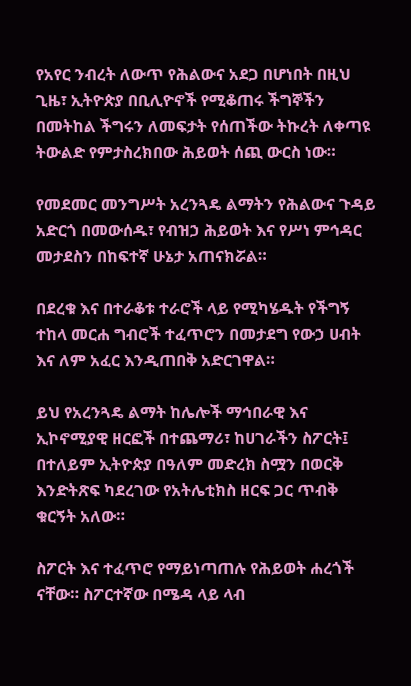የአየር ንብረት ለውጥ የሕልውና አደጋ በሆነበት በዚህ ጊዜ፣ ኢትዮጵያ በቢሊዮኖች የሚቆጠሩ ችግኞችን በመትከል ችግሩን ለመፍታት የሰጠችው ትኩረት ለቀጣዩ ትውልድ የምታስረክበው ሕይወት ሰጪ ውርስ ነው።

የመደመር መንግሥት አረንጓዴ ልማትን የሕልውና ጉዳይ አድርጎ በመውሰዱ፣ የብዝኃ ሕይወት እና የሥነ ምኅዳር መታደስን በከፍተኛ ሁኔታ አጠናክሯል።

በደረቁ እና በተራቆቱ ተራሮች ላይ የሚካሄዱት የችግኝ ተከላ መርሐ ግብሮች ተፈጥሮን በመታደግ የውኃ ሀብት እና ለም አፈር እንዲጠበቅ አድርገዋል።

ይህ የአረንጓዴ ልማት ከሌሎች ማኅበራዊ እና ኢኮኖሚያዊ ዘርፎች በተጨማሪ፣ ከሀገራችን ስፖርት፤ በተለይም ኢትዮጵያ በዓለም መድረክ ስሟን በወርቅ እንድትጽፍ ካደረገው የአትሌቲክስ ዘርፍ ጋር ጥብቅ ቁርኝት አለው።

ስፖርት እና ተፈጥሮ የማይነጣጠሉ የሕይወት ሐረጎች ናቸው። ስፖርተኛው በሜዳ ላይ ላብ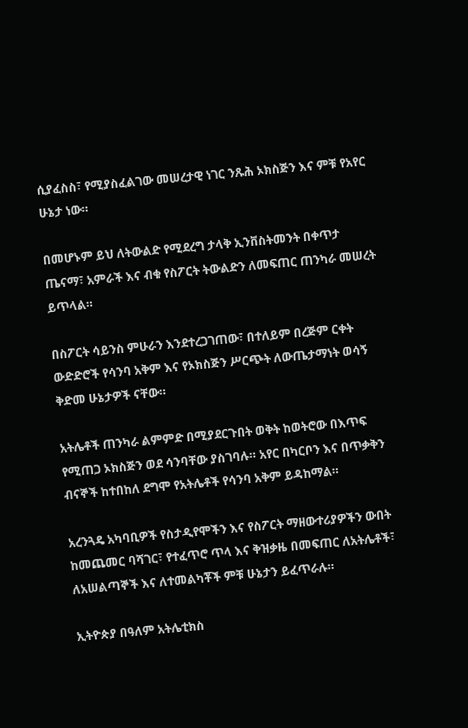ሲያፈስስ፣ የሚያስፈልገው መሠረታዊ ነገር ንጹሕ ኦክስጅን እና ምቹ የአየር ሁኔታ ነው።

በመሆኑም ይህ ለትውልድ የሚደረግ ታላቅ ኢንቨስትመንት በቀጥታ ጤናማ፣ አምራች እና ብቁ የስፖርት ትውልድን ለመፍጠር ጠንካራ መሠረት ይጥላል።

በስፖርት ሳይንስ ምሁራን እንደተረጋገጠው፣ በተለይም በረጅም ርቀት ውድድሮች የሳንባ አቅም እና የኦክስጅን ሥርጭት ለውጤታማነት ወሳኝ ቅድመ ሁኔታዎች ናቸው።

አትሌቶች ጠንካራ ልምምድ በሚያደርጉበት ወቅት ከወትሮው በእጥፍ የሚጠጋ ኦክስጅን ወደ ሳንባቸው ያስገባሉ። አየር በካርቦን እና በጥቃቅን ብናኞች ከተበከለ ደግሞ የአትሌቶች የሳንባ አቅም ይዳከማል።

አረንጓዴ አካባቢዎች የስታዲየሞችን እና የስፖርት ማዘውተሪያዎችን ውበት ከመጨመር ባሻገር፣ የተፈጥሮ ጥላ እና ቅዝቃዜ በመፍጠር ለአትሌቶች፣ ለአሠልጣኞች እና ለተመልካቾች ምቹ ሁኔታን ይፈጥራሉ።

ኢትዮጵያ በዓለም አትሌቲክስ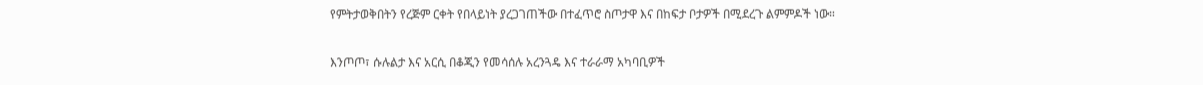የምትታወቅበትን የረጅም ርቀት የበላይነት ያረጋገጠችው በተፈጥሮ ስጦታዋ እና በከፍታ ቦታዎች በሚደረጉ ልምምዶች ነው።

እንጦጦ፣ ሱሉልታ እና አርሲ በቆጂን የመሳሰሉ አረንጓዴ እና ተራራማ አካባቢዎች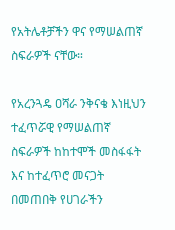የአትሌቶቻችን ዋና የማሠልጠኛ ስፍራዎች ናቸው።

የአረንጓዴ ዐሻራ ንቅናቄ እነዚህን ተፈጥሯዊ የማሠልጠኛ ስፍራዎች ከከተሞች መስፋፋት እና ከተፈጥሮ መናጋት በመጠበቅ የሀገራችን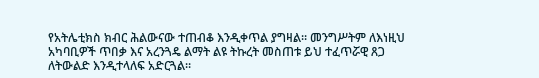የአትሌቲክስ ክብር ሕልውናው ተጠብቆ እንዲቀጥል ያግዛል። መንግሥትም ለእነዚህ አካባቢዎች ጥበቃ እና አረንጓዴ ልማት ልዩ ትኩረት መስጠቱ ይህ ተፈጥሯዊ ጸጋ ለትውልድ እንዲተላለፍ አድርጓል።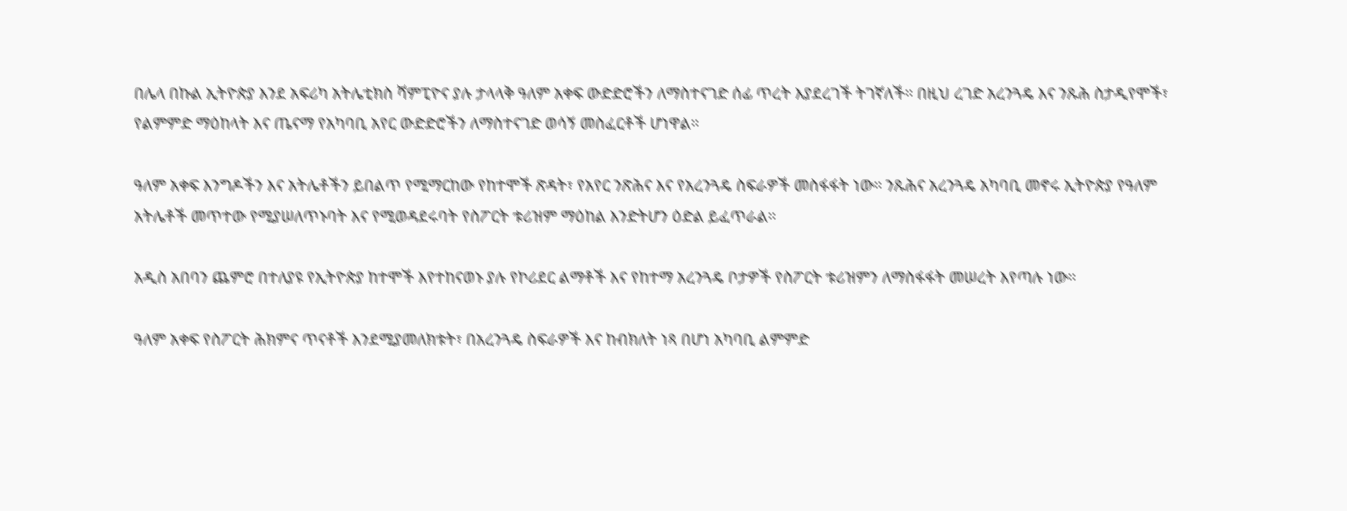በሌላ በኩል ኢትዮጵያ እንደ አፍሪካ አትሌቲክስ ሻምፒዮና ያሉ ታላላቅ ዓለም አቀፍ ውድድሮችን ለማስተናገድ ሰፊ ጥረት እያደረገች ትገኛለች። በዚህ ረገድ አረንጓዴ እና ንጹሕ ስታዲየሞች፣ የልምምድ ማዕከላት እና ጤናማ የአካባቢ አየር ውድድሮችን ለማስተናገድ ወሳኝ መስፈርቶች ሆነዋል።

ዓለም አቀፍ እንግዶችን እና አትሌቶችን ይበልጥ የሚማርከው የከተሞች ጽዳት፣ የአየር ንጽሕና እና የአረንጓዴ ስፍራዎች መስፋፋት ነው። ንጹሕና አረንጓዴ አካባቢ መኖሩ ኢትዮጵያ የዓለም አትሌቶች መጥተው የሚያሠለጥኑባት እና የሚወዳደሩባት የስፖርት ቱሪዝም ማዕከል እንድትሆን ዕድል ይፈጥራል።

አዲስ አበባን ጨምሮ በተለያዩ የኢትዮጵያ ከተሞች እየተከናወኑ ያሉ የኮሪደር ልማቶች እና የከተማ አረንጓዴ ቦታዎች የስፖርት ቱሪዝምን ለማስፋፋት መሠረት እየጣሉ ነው።

ዓለም አቀፍ የስፖርት ሕክምና ጥናቶች እንደሚያመለክቱት፣ በአረንጓዴ ስፍራዎች እና ከብክለት ነጻ በሆነ አካባቢ ልምምድ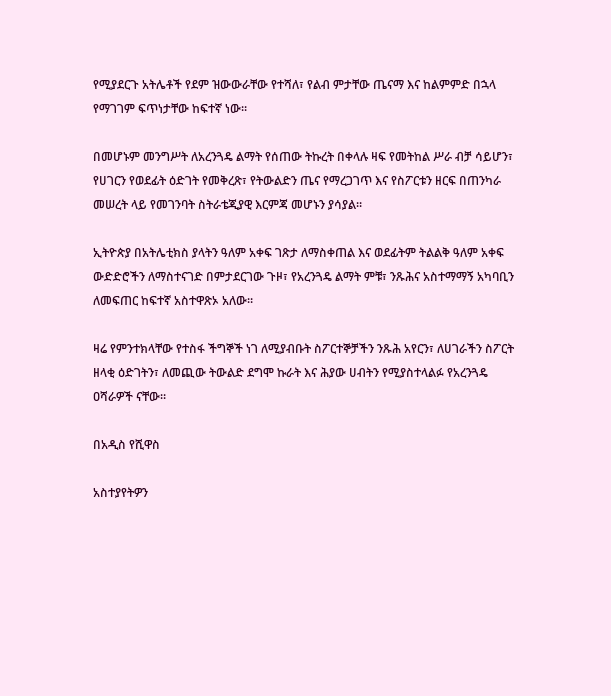የሚያደርጉ አትሌቶች የደም ዝውውራቸው የተሻለ፣ የልብ ምታቸው ጤናማ እና ከልምምድ በኋላ የማገገም ፍጥነታቸው ከፍተኛ ነው።

በመሆኑም መንግሥት ለአረንጓዴ ልማት የሰጠው ትኩረት በቀላሉ ዛፍ የመትከል ሥራ ብቻ ሳይሆን፣ የሀገርን የወደፊት ዕድገት የመቅረጽ፣ የትውልድን ጤና የማረጋገጥ እና የስፖርቱን ዘርፍ በጠንካራ መሠረት ላይ የመገንባት ስትራቴጂያዊ እርምጃ መሆኑን ያሳያል።

ኢትዮጵያ በአትሌቲክስ ያላትን ዓለም አቀፍ ገጽታ ለማስቀጠል እና ወደፊትም ትልልቅ ዓለም አቀፍ ውድድሮችን ለማስተናገድ በምታደርገው ጉዞ፣ የአረንጓዴ ልማት ምቹ፣ ንጹሕና አስተማማኝ አካባቢን ለመፍጠር ከፍተኛ አስተዋጽኦ አለው።

ዛሬ የምንተክላቸው የተስፋ ችግኞች ነገ ለሚያብቡት ስፖርተኞቻችን ንጹሕ አየርን፣ ለሀገራችን ስፖርት ዘላቂ ዕድገትን፣ ለመጪው ትውልድ ደግሞ ኩራት እና ሕያው ሀብትን የሚያስተላልፉ የአረንጓዴ ዐሻራዎች ናቸው።

በአዲስ የሺዋስ

አስተያየትዎን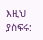እዚህ ያስፍሩ: